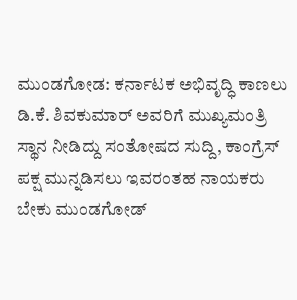ಮುಂಡಗೋಡ: ಕರ್ನಾಟಕ ಅಭಿವೃದ್ಧಿ ಕಾಣಲು ಡಿ.ಕೆ. ಶಿವಕುಮಾರ್ ಅವರಿಗೆ ಮುಖ್ಯಮಂತ್ರಿ ಸ್ಥಾನ ನೀಡಿದ್ದು ಸಂತೋಷದ ಸುದ್ದಿ, ಕಾಂಗ್ರೆಸ್ ಪಕ್ಷ ಮುನ್ನಡಿಸಲು ಇವರಂತಹ ನಾಯಕರು ಬೇಕು ಮುಂಡಗೋಡ್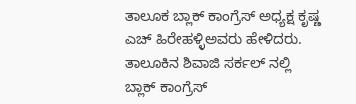ತಾಲೂಕ ಬ್ಲಾಕ್ ಕಾಂಗ್ರೆಸ್ ಅಧ್ಯಕ್ಷ ಕೃಷ್ಣ ಎಚ್ ಹಿರೇಹಳ್ಳಿಅವರು ಹೇಳಿದರು.
ತಾಲೂಕಿನ ಶಿವಾಜಿ ಸರ್ಕಲ್ ನಲ್ಲಿ ಬ್ಲಾಕ್ ಕಾಂಗ್ರೆಸ್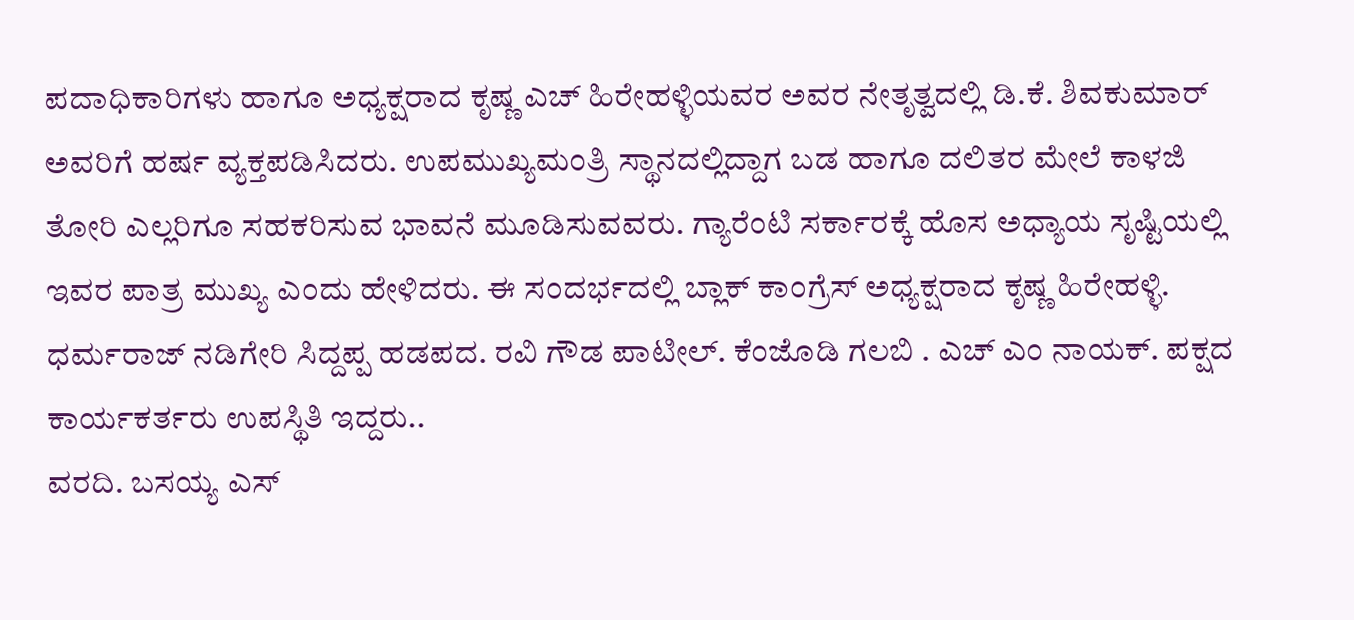ಪದಾಧಿಕಾರಿಗಳು ಹಾಗೂ ಅಧ್ಯಕ್ಷರಾದ ಕೃಷ್ಣ ಎಚ್ ಹಿರೇಹಳ್ಳಿಯವರ ಅವರ ನೇತೃತ್ವದಲ್ಲಿ ಡಿ.ಕೆ. ಶಿವಕುಮಾರ್ ಅವರಿಗೆ ಹರ್ಷ ವ್ಯಕ್ತಪಡಿಸಿದರು. ಉಪಮುಖ್ಯಮಂತ್ರಿ ಸ್ಥಾನದಲ್ಲಿದ್ದಾಗ ಬಡ ಹಾಗೂ ದಲಿತರ ಮೇಲೆ ಕಾಳಜಿ ತೋರಿ ಎಲ್ಲರಿಗೂ ಸಹಕರಿಸುವ ಭಾವನೆ ಮೂಡಿಸುವವರು. ಗ್ಯಾರೆಂಟಿ ಸರ್ಕಾರಕ್ಕೆ ಹೊಸ ಅಧ್ಯಾಯ ಸೃಷ್ಟಿಯಲ್ಲಿ ಇವರ ಪಾತ್ರ ಮುಖ್ಯ ಎಂದು ಹೇಳಿದರು. ಈ ಸಂದರ್ಭದಲ್ಲಿ ಬ್ಲಾಕ್ ಕಾಂಗ್ರೆಸ್ ಅಧ್ಯಕ್ಷರಾದ ಕೃಷ್ಣ ಹಿರೇಹಳ್ಳಿ. ಧರ್ಮರಾಜ್ ನಡಿಗೇರಿ ಸಿದ್ದಪ್ಪ ಹಡಪದ. ರವಿ ಗೌಡ ಪಾಟೀಲ್. ಕೆಂಜೊಡಿ ಗಲಬಿ . ಎಚ್ ಎಂ ನಾಯಕ್. ಪಕ್ಷದ ಕಾರ್ಯಕರ್ತರು ಉಪಸ್ಥಿತಿ ಇದ್ದರು..
ವರದಿ. ಬಸಯ್ಯ ಎಸ್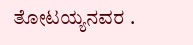ತೋಟಯ್ಯನವರ .